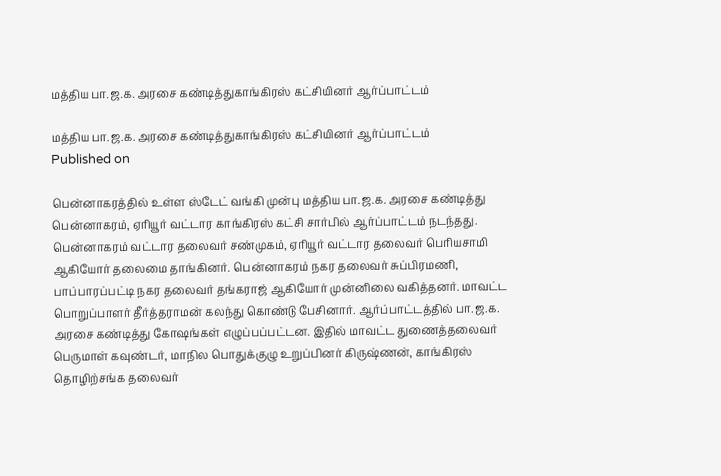மத்திய பா.ஜ.க. அரசை கண்டித்துகாங்கிரஸ் கட்சியினர் ஆர்ப்பாட்டம்

மத்திய பா.ஜ.க. அரசை கண்டித்துகாங்கிரஸ் கட்சியினர் ஆர்ப்பாட்டம்
Published on

பென்னாகரத்தில் உள்ள ஸ்டேட் வங்கி முன்பு மத்திய பா.ஜ.க. அரசை கண்டித்து பென்னாகரம், ஏரியூர் வட்டார காங்கிரஸ் கட்சி சார்பில் ஆர்ப்பாட்டம் நடந்தது. பென்னாகரம் வட்டார தலைவர் சண்முகம், ஏரியூர் வட்டார தலைவர் பெரியசாமி ஆகியோர் தலைமை தாங்கினர். பென்னாகரம் நகர தலைவர் சுப்பிரமணி, பாப்பாரப்பட்டி நகர தலைவர் தங்கராஜ் ஆகியோர் முன்னிலை வகித்தனர். மாவட்ட பொறுப்பாளர் தீர்த்தராமன் கலந்து கொண்டு பேசினார். ஆர்ப்பாட்டத்தில் பா.ஜ.க. அரசை கண்டித்து கோஷங்கள் எழுப்பப்பட்டன. இதில் மாவட்ட துணைத்தலைவர் பெருமாள் கவுண்டர், மாநில பொதுக்குழு உறுப்பினர் கிருஷ்ணன், காங்கிரஸ் தொழிற்சங்க தலைவர்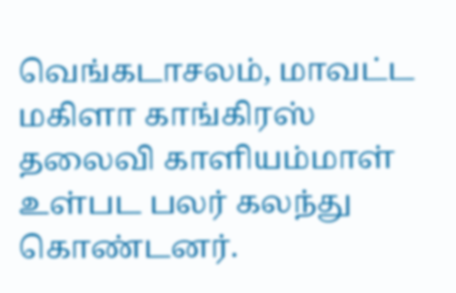வெங்கடாசலம், மாவட்ட மகிளா காங்கிரஸ் தலைவி காளியம்மாள் உள்பட பலர் கலந்து கொண்டனர்.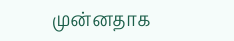முன்னதாக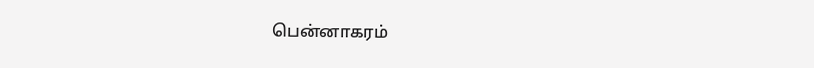பென்னாகரம்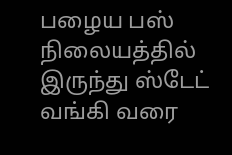பழைய பஸ் நிலையத்தில் இருந்து ஸ்டேட் வங்கி வரை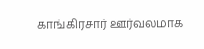காங்கிரசார் ஊர்வலமாக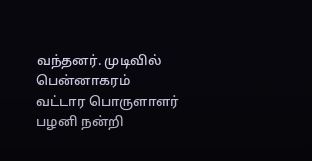வந்தனர். முடிவில் பென்னாகரம் வட்டார பொருளாளர் பழனி நன்றி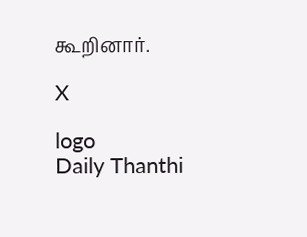கூறினார்.

X

logo
Daily Thanthi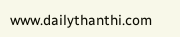www.dailythanthi.com